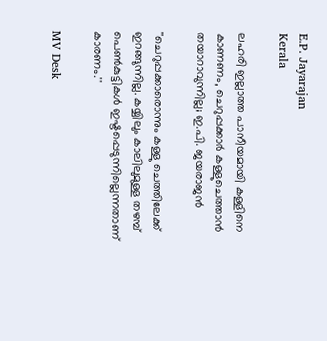E.P. Jayarajan
Kerala

ലഹരി ഇല്ലാത്ത പാനീയമായി കള്ളിനെ കാണണം, ചെറുപ്പക്കാർ കള്ളുചെത്താൻ തയാറാവുന്നില്ല; ഇ.പി. ജയരാജൻ

''ചെറുപ്പക്കാരൊന്നും കള്ളു ചെത്തിലേക്ക് ഇറങ്ങുന്നില്ല. കയ്യിലും കാലിലുമുള്ള തഴമ്പ് പെൺകുട്ടികൾ ഇഷ്ടപ്പെടുന്നില്ലെന്നതാണ് കാരണം.''

MV Desk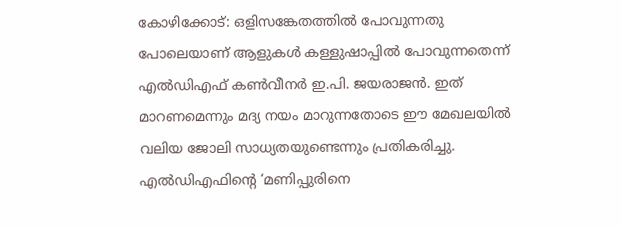കോഴിക്കോട്: ഒളിസങ്കേതത്തിൽ പോവുന്നതു പോലെയാണ് ആളുകൾ കള്ളുഷാപ്പിൽ പോവുന്നതെന്ന് എൽഡിഎഫ് കൺവീനർ ഇ.പി. ജയരാജൻ. ഇത് മാറണമെന്നും മദ്യ നയം മാറുന്നതോടെ ഈ മേഖലയിൽ വലിയ ജോലി സാധ്യതയുണ്ടെന്നും പ്രതികരിച്ചു. എൽഡിഎഫിന്റെ ‘മണിപ്പുരിനെ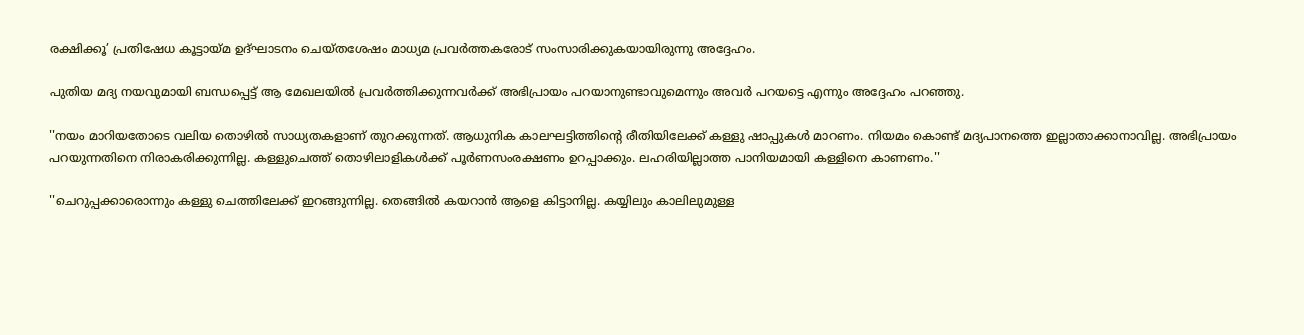രക്ഷിക്കൂ’ പ്രതിഷേധ കൂട്ടായ്മ ഉദ്ഘാടനം ചെയ്തശേഷം മാധ്യമ പ്രവർത്തകരോട് സംസാരിക്കുകയായിരുന്നു അദ്ദേഹം.

പുതിയ മദ്യ നയവുമായി ബന്ധപ്പെട്ട് ആ മേഖലയിൽ പ്രവർത്തിക്കുന്നവർക്ക് അഭിപ്രായം പറയാനുണ്ടാവുമെന്നും അവർ പറയട്ടെ എന്നും അദ്ദേഹം പറഞ്ഞു.

''നയം മാറിയതോടെ വലിയ തൊഴിൽ സാധ്യതകളാണ് തുറക്കുന്നത്. ആധുനിക കാലഘട്ടിത്തിന്‍റെ രീതിയിലേക്ക് കള്ളു ഷാപ്പുകൾ മാറണം. നിയമം കൊണ്ട് മദ്യപാനത്തെ ഇല്ലാതാക്കാനാവില്ല. അഭിപ്രായം പറയുന്നതിനെ നിരാകരിക്കുന്നില്ല. കള്ളുചെത്ത് തൊഴിലാളികൾക്ക് പൂർണസംരക്ഷണം ഉറപ്പാക്കും. ലഹരിയില്ലാത്ത പാനിയമായി കള്ളിനെ കാണണം.''

''ചെറുപ്പക്കാരൊന്നും കള്ളു ചെത്തിലേക്ക് ഇറങ്ങുന്നില്ല. തെങ്ങിൽ കയറാൻ ആളെ കിട്ടാനില്ല. കയ്യിലും കാലിലുമുള്ള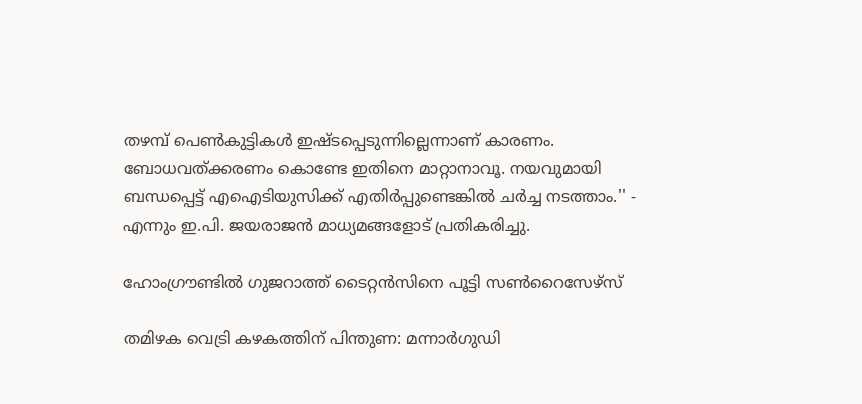തഴമ്പ് പെൺകുട്ടികൾ ഇഷ്ടപ്പെടുന്നില്ലെന്നാണ് കാരണം. ബോധവത്ക്കരണം കൊണ്ടേ ഇതിനെ മാറ്റാനാവൂ. നയവുമായി ബന്ധപ്പെട്ട് എഐടിയുസിക്ക് എതിർപ്പുണ്ടെങ്കിൽ ചർച്ച നടത്താം.'' - എന്നും ഇ.പി. ജയരാജൻ മാധ്യമങ്ങളോട് പ്രതികരിച്ചു.

ഹോംഗ്രൗണ്ടിൽ ഗുജറാത്ത് ടൈറ്റൻസിനെ പൂട്ടി സൺറൈസേഴ്സ്

തമിഴക വെട്രി കഴകത്തിന് പിന്തുണ: മന്നാർഗുഡി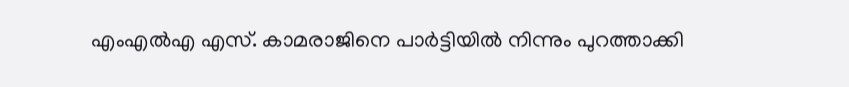എംഎൽഎ എസ്. കാമരാജിനെ പാർട്ടിയിൽ നിന്നും പുറത്താക്കി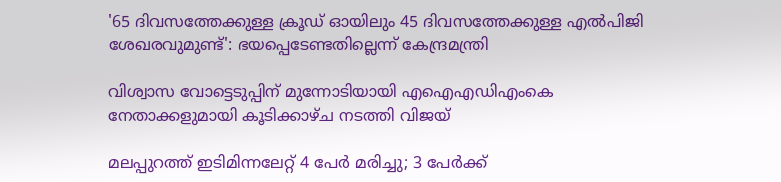'65 ദിവസത്തേക്കുള്ള ക്രൂഡ് ഓയിലും 45 ദിവസത്തേക്കുള്ള എൽപിജി ശേഖരവുമുണ്ട്': ഭയപ്പെടേണ്ടതില്ലെന്ന് കേന്ദ്രമന്ത്രി

വിശ്വാസ വോട്ടെടുപ്പിന് മുന്നോടിയായി എഐഎഡിഎംകെ നേതാക്കളുമായി കൂടിക്കാഴ്ച നടത്തി വിജയ്

മലപ്പുറത്ത് ഇടിമിന്നലേറ്റ് 4 പേർ മരിച്ചു; 3 പേർക്ക്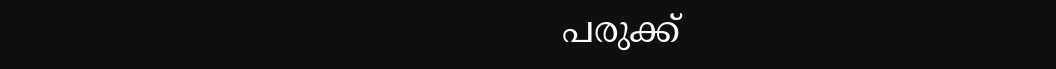പരുക്ക്